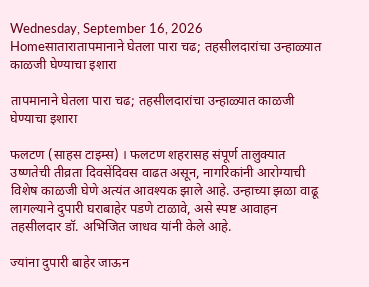Wednesday, September 16, 2026
Homeसातारातापमानाने घेतला पारा चढ; तहसीलदारांचा उन्हाळ्यात काळजी घेण्याचा इशारा

तापमानाने घेतला पारा चढ; तहसीलदारांचा उन्हाळ्यात काळजी घेण्याचा इशारा

फलटण (साहस टाइम्स) । फलटण शहरासह संपूर्ण तालुक्यात उष्णतेची तीव्रता दिवसेंदिवस वाढत असून, नागरिकांनी आरोग्याची विशेष काळजी घेणे अत्यंत आवश्यक झाले आहे. उन्हाच्या झळा वाढू लागल्याने दुपारी घराबाहेर पडणे टाळावे, असे स्पष्ट आवाहन तहसीलदार डॉ. अभिजित जाधव यांनी केले आहे.

ज्यांना दुपारी बाहेर जाऊन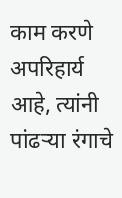काम करणे अपरिहार्य आहे, त्यांनी पांढऱ्या रंगाचे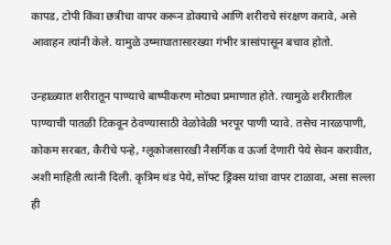कापड, टोपी किंवा छत्रीचा वापर करून डोक्याचे आणि शरीराचे संरक्षण करावे, असे आवाहन त्यांनी केले. यामुळे उष्माघातासारख्या गंभीर त्रासांपासून बचाव होतो.

उन्हाळ्यात शरीरातून पाण्याचे बाष्पीकरण मोठ्या प्रमाणात होते. त्यामुळे शरीरातील पाण्याची पातळी टिकवून ठेवण्यासाठी वेळोवेळी भरपूर पाणी प्यावे. तसेच नारळपाणी, कोकम सरबत, कैरीचे पन्हे, ग्लूकोजसारखी नैसर्गिक व ऊर्जा देणारी पेये सेवन करावीत, अशी माहिती त्यांनी दिली. कृत्रिम थंड पेये, सॉफ्ट ड्रिंक्स यांचा वापर टाळावा, असा सल्ला ही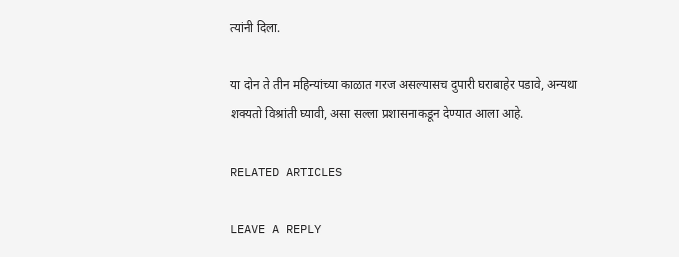त्यांनी दिला.

या दोन ते तीन महिन्यांच्या काळात गरज असल्यासच दुपारी घराबाहेर पडावे, अन्यथा शक्यतो विश्रांती घ्यावी, असा सल्ला प्रशासनाकडून देण्यात आला आहे.

RELATED ARTICLES

LEAVE A REPLY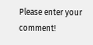Please enter your comment!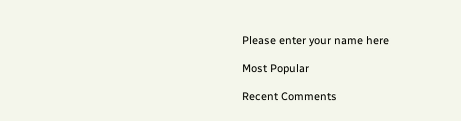Please enter your name here

Most Popular

Recent Comments